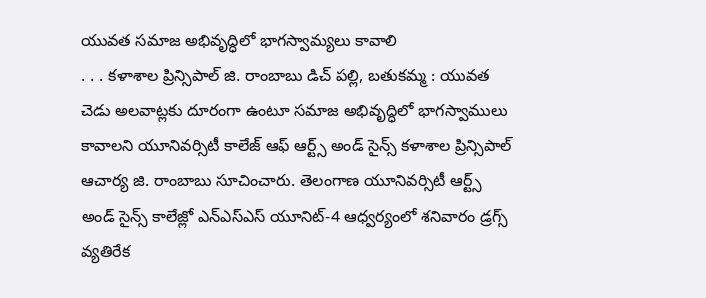యువత సమాజ అభివృద్ధిలో భాగస్వామ్యలు కావాలి
. . . కళాశాల ప్రిన్సిపాల్ జి. రాంబాబు డిచ్ పల్లి, బతుకమ్మ : యువత చెడు అలవాట్లకు దూరంగా ఉంటూ సమాజ అభివృద్ధిలో భాగస్వాములు కావాలని యూనివర్సిటీ కాలేజ్ ఆఫ్ ఆర్ట్స్ అండ్ సైన్స్ కళాశాల ప్రిన్సిపాల్ ఆచార్య జి. రాంబాబు సూచించారు. తెలంగాణ యూనివర్సిటీ ఆర్ట్స్ అండ్ సైన్స్ కాలేజ్లో ఎన్ఎస్ఎస్ యూనిట్-4 ఆధ్వర్యంలో శనివారం డ్రగ్స్ వ్యతిరేక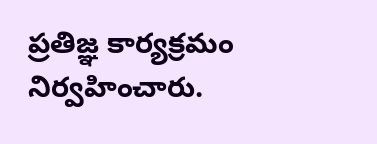ప్రతిజ్ఞ కార్యక్రమం నిర్వహించారు.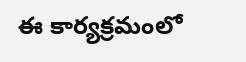ఈ కార్యక్రమంలో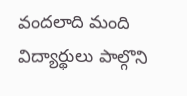వందలాది మంది విద్యార్థులు పాల్గొని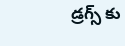డ్రగ్స్ కు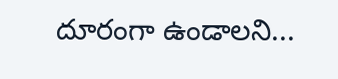దూరంగా ఉండాలని...